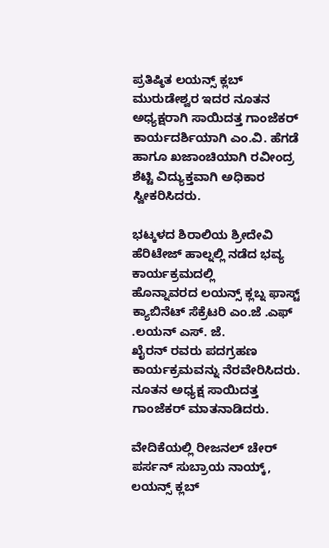ಪ್ರತಿಷ್ಠಿತ ಲಯನ್ಸ್ ಕ್ಲಬ್ ಮುರುಡೇಶ್ವರ ಇದರ ನೂತನ ಅಧ್ಯಕ್ಷರಾಗಿ ಸಾಯಿದತ್ತ ಗಾಂಜೆಕರ್
ಕಾರ್ಯದರ್ಶಿಯಾಗಿ ಎಂ.ವಿ. ಹೆಗಡೆ ಹಾಗೂ ಖಜಾಂಚಿಯಾಗಿ ರವೀಂದ್ರ ಶೆಟ್ಟಿ ವಿದ್ಯುಕ್ತವಾಗಿ ಅಧಿಕಾರ
ಸ್ವೀಕರಿಸಿದರು.

ಭಟ್ಕಳದ ಶಿರಾಲಿಯ ಶ್ರೀದೇವಿ ಹೆರಿಟೇಜ್ ಹಾಲ್ನಲ್ಲಿ ನಡೆದ ಭವ್ಯ ಕಾರ್ಯಕ್ರಮದಲ್ಲಿ
ಹೊನ್ನಾವರದ ಲಯನ್ಸ್ ಕ್ಲಬ್ನ ಫಾಸ್ಟ್ ಕ್ಯಾಬಿನೆಟ್ ಸೆಕ್ರೆಟರಿ ಎಂ.ಜೆ .ಎಫ್ .ಲಯನ್ ಎಸ್. ಜೆ.
ಖೈರನ್ ರವರು ಪದಗ್ರಹಣ ಕಾರ್ಯಕ್ರಮವನ್ನು ನೆರವೇರಿಸಿದರು. ನೂತನ ಅಧ್ಯಕ್ಷ ಸಾಯಿದತ್ತ
ಗಾಂಜೆಕರ್ ಮಾತನಾಡಿದರು.

ವೇದಿಕೆಯಲ್ಲಿ ರೀಜನಲ್ ಚೇರ್ ಪರ್ಸನ್ ಸುಬ್ರಾಯ ನಾಯ್ಕ್, ಲಯನ್ಸ್ ಕ್ಲಬ್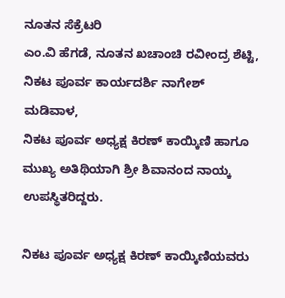ನೂತನ ಸೆಕ್ರೆಟರಿ
ಎಂ.ವಿ ಹೆಗಡೆ, ನೂತನ ಖಚಾಂಚಿ ರವೀಂದ್ರ ಶೆಟ್ಟಿ, ನಿಕಟ ಪೂರ್ವ ಕಾರ್ಯದರ್ಶಿ ನಾಗೇಶ್ ಮಡಿವಾಳ,
ನಿಕಟ ಪೂರ್ವ ಅಧ್ಯಕ್ಷ ಕಿರಣ್ ಕಾಯ್ಕಿಣಿ ಹಾಗೂ ಮುಖ್ಯ ಅತಿಥಿಯಾಗಿ ಶ್ರೀ ಶಿವಾನಂದ ನಾಯ್ಕ
ಉಪಸ್ಥಿತರಿದ್ದರು.

ನಿಕಟ ಪೂರ್ವ ಅಧ್ಯಕ್ಷ ಕಿರಣ್ ಕಾಯ್ಕಿಣಿಯವರು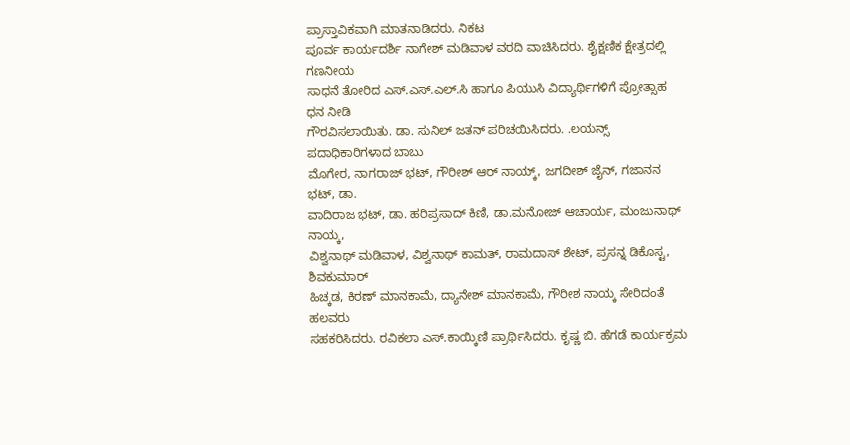ಪ್ರಾಸ್ತಾವಿಕವಾಗಿ ಮಾತನಾಡಿದರು. ನಿಕಟ
ಪೂರ್ವ ಕಾರ್ಯದರ್ಶಿ ನಾಗೇಶ್ ಮಡಿವಾಳ ವರದಿ ವಾಚಿಸಿದರು. ಶೈಕ್ಷಣಿಕ ಕ್ಷೇತ್ರದಲ್ಲಿ ಗಣನೀಯ
ಸಾಧನೆ ತೋರಿದ ಎಸ್.ಎಸ್.ಎಲ್.ಸಿ ಹಾಗೂ ಪಿಯುಸಿ ವಿದ್ಯಾರ್ಥಿಗಳಿಗೆ ಪ್ರೋತ್ಸಾಹ ಧನ ನೀಡಿ
ಗೌರವಿಸಲಾಯಿತು. ಡಾ. ಸುನಿಲ್ ಜತನ್ ಪರಿಚಯಿಸಿದರು. .ಲಯನ್ಸ್ ಪದಾಧಿಕಾರಿಗಳಾದ ಬಾಬು
ಮೊಗೇರ, ನಾಗರಾಜ್ ಭಟ್, ಗೌರೀಶ್ ಆರ್ ನಾಯ್ಕ್, ಜಗದೀಶ್ ಜೈನ್, ಗಜಾನನ ಭಟ್, ಡಾ.
ವಾದಿರಾಜ ಭಟ್, ಡಾ. ಹರಿಪ್ರಸಾದ್ ಕಿಣಿ, ಡಾ.ಮನೋಜ್ ಆಚಾರ್ಯ, ಮಂಜುನಾಥ್ ನಾಯ್ಕ,
ವಿಶ್ವನಾಥ್ ಮಡಿವಾಳ, ವಿಶ್ವನಾಥ್ ಕಾಮತ್, ರಾಮದಾಸ್ ಶೇಟ್, ಪ್ರಸನ್ನ ಡಿಕೊಸ್ಟ, ಶಿವಕುಮಾರ್
ಹಿಚ್ಕಡ, ಕಿರಣ್ ಮಾನಕಾಮೆ, ದ್ಯಾನೇಶ್ ಮಾನಕಾಮೆ, ಗೌರೀಶ ನಾಯ್ಕ ಸೇರಿದಂತೆ ಹಲವರು
ಸಹಕರಿಸಿದರು. ರವಿಕಲಾ ಎಸ್.ಕಾಯ್ಕಿಣಿ ಪ್ರಾರ್ಥಿಸಿದರು. ಕೃಷ್ಣ ಬಿ. ಹೆಗಡೆ ಕಾರ್ಯಕ್ರಮ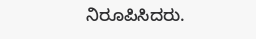ನಿರೂಪಿಸಿದರು.